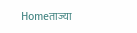Homeताज्या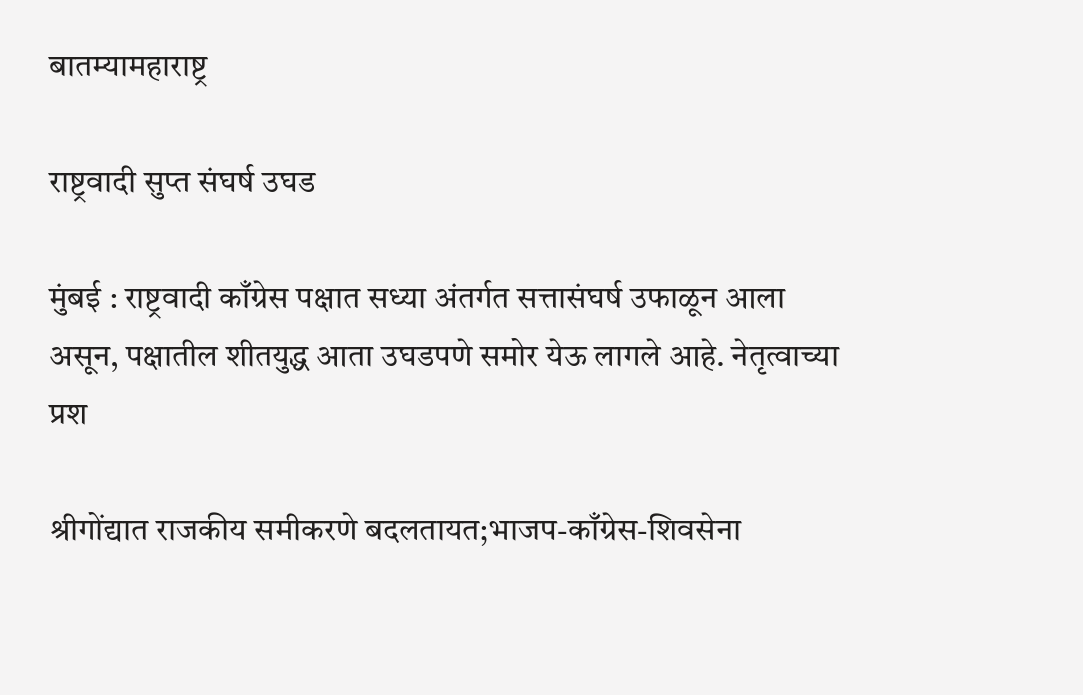बातम्यामहाराष्ट्र

राष्ट्रवादी सुप्त संघर्ष उघड

मुंबई : राष्ट्रवादी काँग्रेस पक्षात सध्या अंतर्गत सत्तासंघर्ष उफाळून आला असून, पक्षातील शीतयुद्ध आता उघडपणे समोर येऊ लागले आहे. नेतृत्वाच्या प्रश

श्रीगोंद्यात राजकीय समीकरणे बदलतायत;भाजप-काँग्रेस-शिवसेना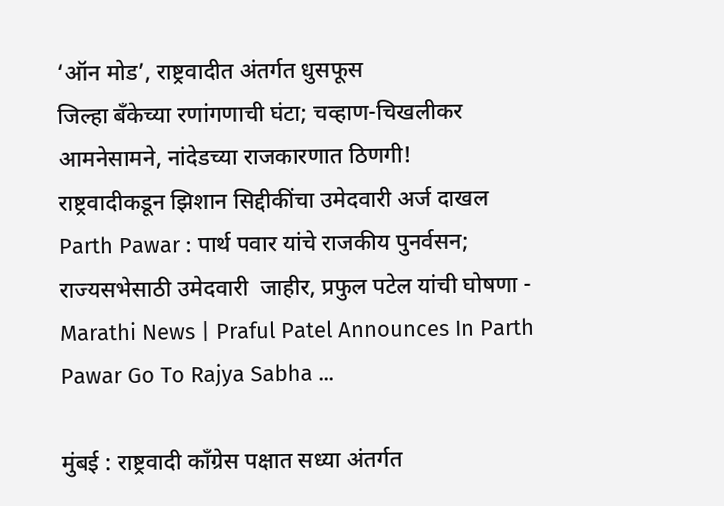‘ऑन मोड’, राष्ट्रवादीत अंतर्गत धुसफूस
जिल्हा बँकेच्या रणांगणाची घंटा; चव्हाण-चिखलीकर आमनेसामने, नांदेडच्या राजकारणात ठिणगी!
राष्ट्रवादीकडून झिशान सिद्दीकींचा उमेदवारी अर्ज दाखल
Parth Pawar : पार्थ पवार यांचे राजकीय पुनर्वसन; राज्यसभेसाठी उमेदवारी  जाहीर, प्रफुल पटेल यांची घोषणा - Marathi News | Praful Patel Announces In Parth  Pawar Go To Rajya Sabha ...

मुंबई : राष्ट्रवादी काँग्रेस पक्षात सध्या अंतर्गत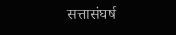सत्तासंघर्ष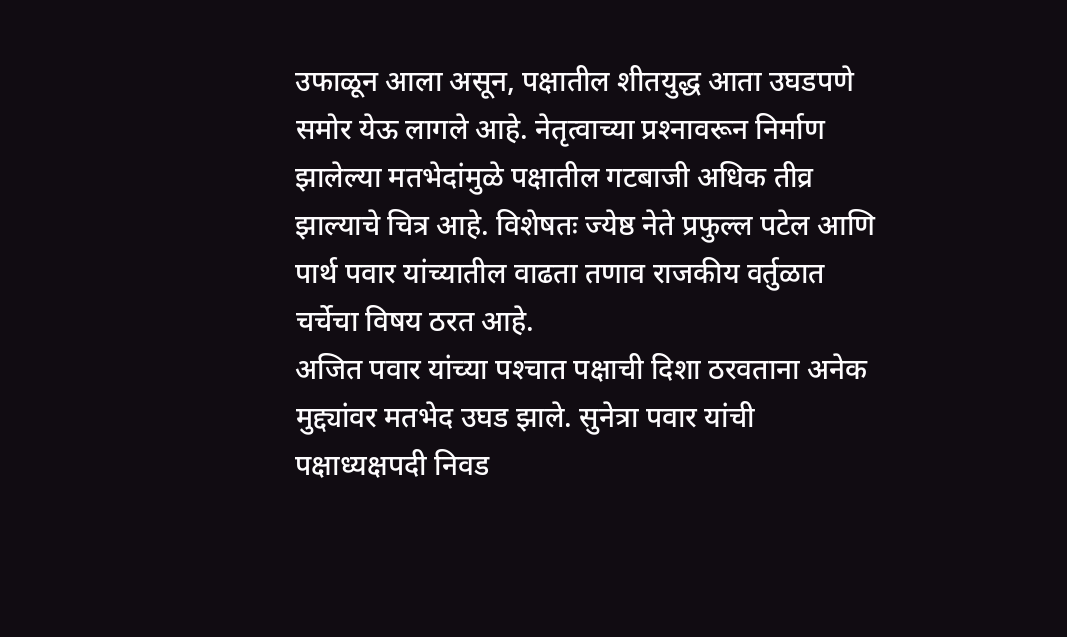उफाळून आला असून, पक्षातील शीतयुद्ध आता उघडपणे समोर येऊ लागले आहे. नेतृत्वाच्या प्रश्‍नावरून निर्माण झालेल्या मतभेदांमुळे पक्षातील गटबाजी अधिक तीव्र झाल्याचे चित्र आहे. विशेषतः ज्येष्ठ नेते प्रफुल्ल पटेल आणि पार्थ पवार यांच्यातील वाढता तणाव राजकीय वर्तुळात चर्चेचा विषय ठरत आहे.
अजित पवार यांच्या पश्‍चात पक्षाची दिशा ठरवताना अनेक मुद्द्यांवर मतभेद उघड झाले. सुनेत्रा पवार यांची पक्षाध्यक्षपदी निवड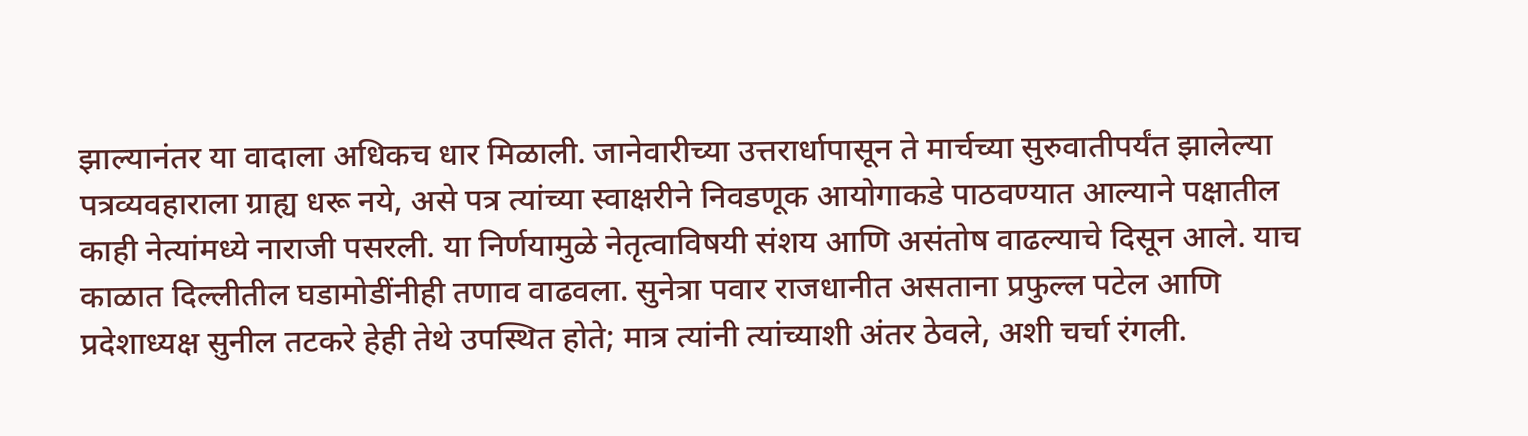झाल्यानंतर या वादाला अधिकच धार मिळाली. जानेवारीच्या उत्तरार्धापासून ते मार्चच्या सुरुवातीपर्यंत झालेल्या पत्रव्यवहाराला ग्राह्य धरू नये, असे पत्र त्यांच्या स्वाक्षरीने निवडणूक आयोगाकडे पाठवण्यात आल्याने पक्षातील काही नेत्यांमध्ये नाराजी पसरली. या निर्णयामुळे नेतृत्वाविषयी संशय आणि असंतोष वाढल्याचे दिसून आले. याच काळात दिल्लीतील घडामोडींनीही तणाव वाढवला. सुनेत्रा पवार राजधानीत असताना प्रफुल्ल पटेल आणि प्रदेशाध्यक्ष सुनील तटकरे हेही तेथे उपस्थित होते; मात्र त्यांनी त्यांच्याशी अंतर ठेवले, अशी चर्चा रंगली.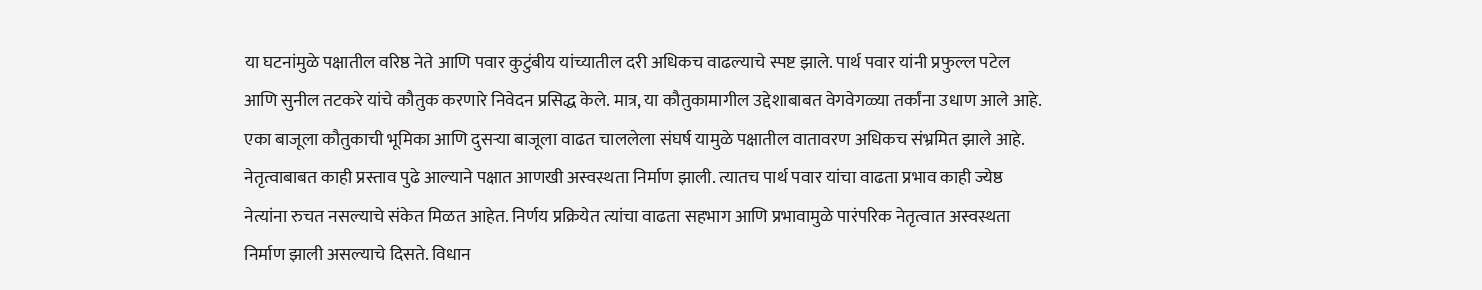या घटनांमुळे पक्षातील वरिष्ठ नेते आणि पवार कुटुंबीय यांच्यातील दरी अधिकच वाढल्याचे स्पष्ट झाले. पार्थ पवार यांनी प्रफुल्ल पटेल आणि सुनील तटकरे यांचे कौतुक करणारे निवेदन प्रसिद्ध केले. मात्र, या कौतुकामागील उद्देशाबाबत वेगवेगळ्या तर्कांना उधाण आले आहे. एका बाजूला कौतुकाची भूमिका आणि दुसर्‍या बाजूला वाढत चाललेला संघर्ष यामुळे पक्षातील वातावरण अधिकच संभ्रमित झाले आहे. नेतृत्वाबाबत काही प्रस्ताव पुढे आल्याने पक्षात आणखी अस्वस्थता निर्माण झाली. त्यातच पार्थ पवार यांचा वाढता प्रभाव काही ज्येष्ठ नेत्यांना रुचत नसल्याचे संकेत मिळत आहेत. निर्णय प्रक्रियेत त्यांचा वाढता सहभाग आणि प्रभावामुळे पारंपरिक नेतृत्वात अस्वस्थता निर्माण झाली असल्याचे दिसते. विधान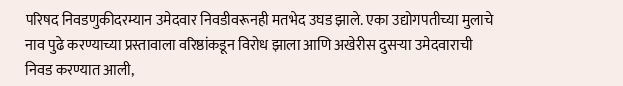परिषद निवडणुकीदरम्यान उमेदवार निवडीवरूनही मतभेद उघड झाले. एका उद्योगपतीच्या मुलाचे नाव पुढे करण्याच्या प्रस्तावाला वरिष्ठांकडून विरोध झाला आणि अखेरीस दुसर्‍या उमेदवाराची निवड करण्यात आली,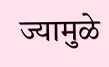ज्यामुळे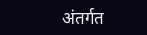अंतर्गत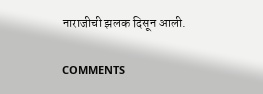नाराजीची झलक दिसून आली.

COMMENTS